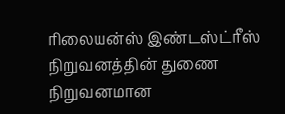ரிலையன்ஸ் இண்டஸ்ட்ரீஸ் நிறுவனத்தின் துணை நிறுவனமான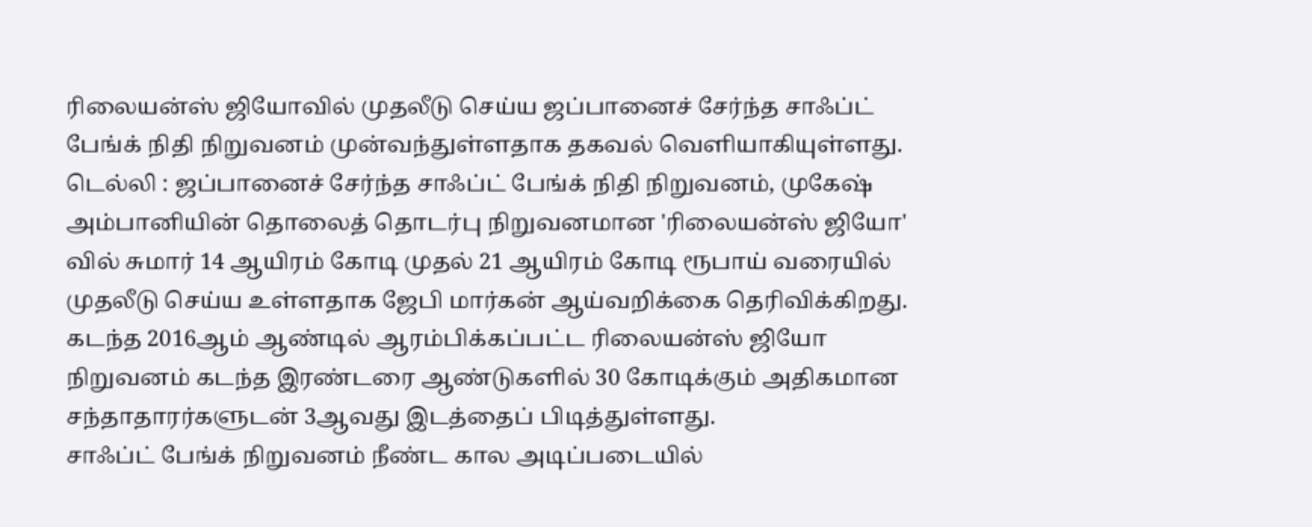ரிலையன்ஸ் ஜியோவில் முதலீடு செய்ய ஜப்பானைச் சேர்ந்த சாஃப்ட் பேங்க் நிதி நிறுவனம் முன்வந்துள்ளதாக தகவல் வெளியாகியுள்ளது.
டெல்லி : ஜப்பானைச் சேர்ந்த சாஃப்ட் பேங்க் நிதி நிறுவனம், முகேஷ் அம்பானியின் தொலைத் தொடர்பு நிறுவனமான 'ரிலையன்ஸ் ஜியோ' வில் சுமார் 14 ஆயிரம் கோடி முதல் 21 ஆயிரம் கோடி ரூபாய் வரையில் முதலீடு செய்ய உள்ளதாக ஜேபி மார்கன் ஆய்வறிக்கை தெரிவிக்கிறது.
கடந்த 2016ஆம் ஆண்டில் ஆரம்பிக்கப்பட்ட ரிலையன்ஸ் ஜியோ நிறுவனம் கடந்த இரண்டரை ஆண்டுகளில் 30 கோடிக்கும் அதிகமான சந்தாதாரர்களுடன் 3ஆவது இடத்தைப் பிடித்துள்ளது.
சாஃப்ட் பேங்க் நிறுவனம் நீண்ட கால அடிப்படையில்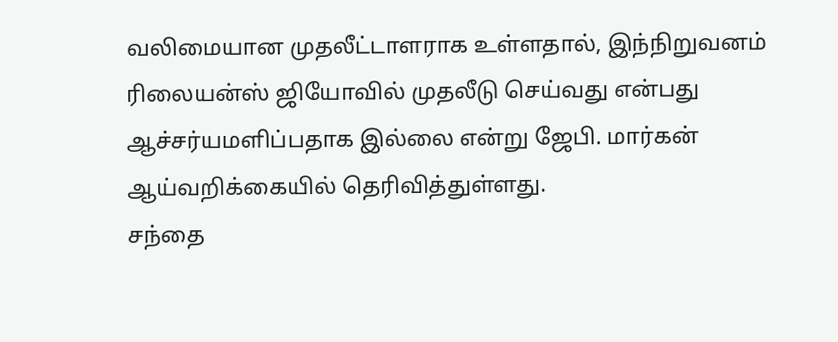வலிமையான முதலீட்டாளராக உள்ளதால், இந்நிறுவனம் ரிலையன்ஸ் ஜியோவில் முதலீடு செய்வது என்பது ஆச்சர்யமளிப்பதாக இல்லை என்று ஜேபி. மார்கன் ஆய்வறிக்கையில் தெரிவித்துள்ளது.
சந்தை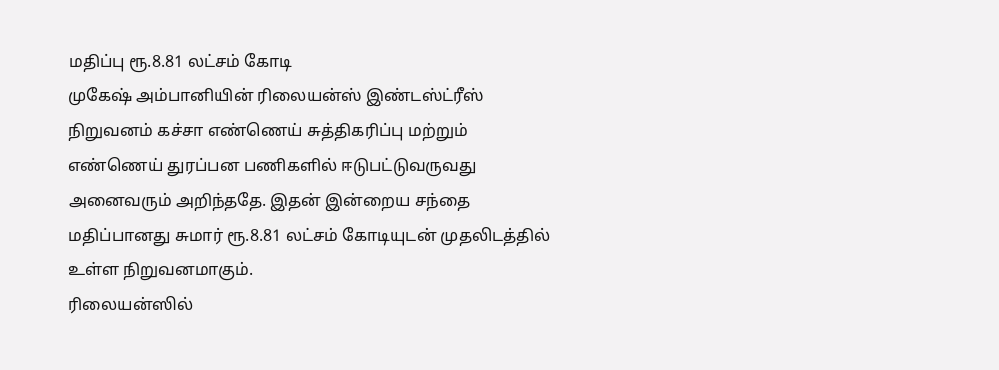மதிப்பு ரூ.8.81 லட்சம் கோடி
முகேஷ் அம்பானியின் ரிலையன்ஸ் இண்டஸ்ட்ரீஸ் நிறுவனம் கச்சா எண்ணெய் சுத்திகரிப்பு மற்றும் எண்ணெய் துரப்பன பணிகளில் ஈடுபட்டுவருவது அனைவரும் அறிந்ததே. இதன் இன்றைய சந்தை மதிப்பானது சுமார் ரூ.8.81 லட்சம் கோடியுடன் முதலிடத்தில் உள்ள நிறுவனமாகும்.
ரிலையன்ஸில்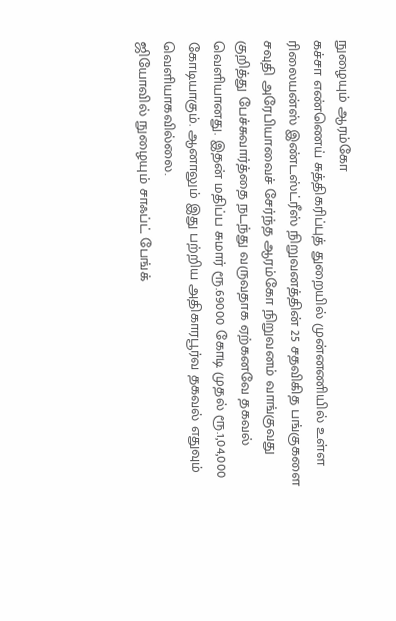நுழையும் ஆரம்கோ
கச்சா எண்ணெய் சுத்திகரிப்புத் துறையில் முன்னணியில் உள்ள ரிலையன்ஸ் இண்டஸ்ட்ரீஸ் நிறுவனத்தின் 25 சதவிகித பங்குகளை சவுதி அரேபியாவைச் சேர்ந்த ஆரம்கோ நிறுவனம் வாங்குவது குறித்து பேச்சுவார்த்தை நடந்து வருவதாக ஏற்கனவே தகவல் வெளியானது. இதன் மதிப்ப சுமார் ரூ.69000 கோடி முதல் ரூ.1,04,000 கோடியாகும். ஆனாலும் இது பற்றிய அதிகாரபூர்வ தகவல் எதுவும் வெளியாகவில்லை.
ஜியோவில் நுழையும் சாஃப்ட் பேங்க்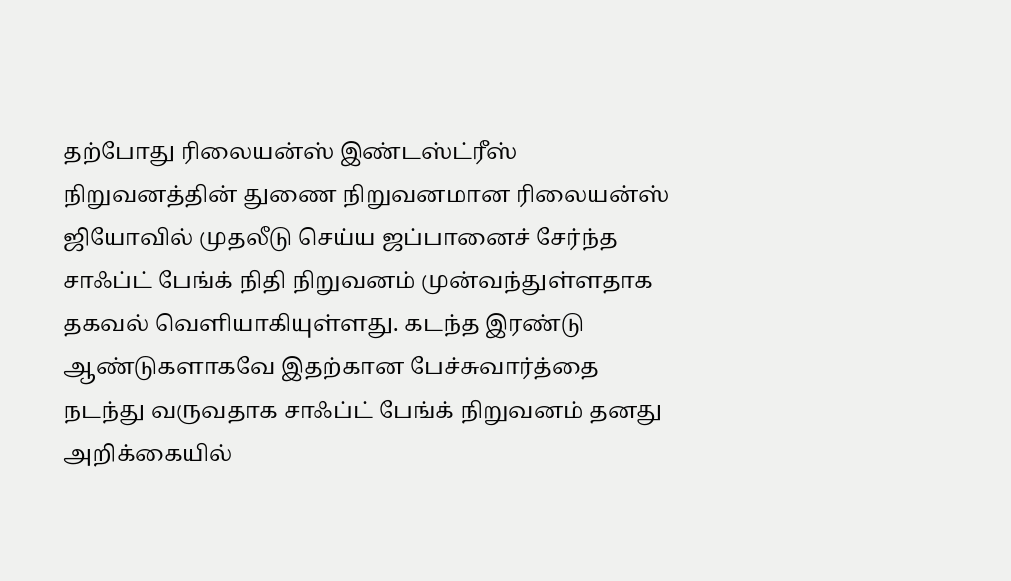தற்போது ரிலையன்ஸ் இண்டஸ்ட்ரீஸ் நிறுவனத்தின் துணை நிறுவனமான ரிலையன்ஸ் ஜியோவில் முதலீடு செய்ய ஜப்பானைச் சேர்ந்த சாஃப்ட் பேங்க் நிதி நிறுவனம் முன்வந்துள்ளதாக தகவல் வெளியாகியுள்ளது. கடந்த இரண்டு ஆண்டுகளாகவே இதற்கான பேச்சுவார்த்தை நடந்து வருவதாக சாஃப்ட் பேங்க் நிறுவனம் தனது அறிக்கையில்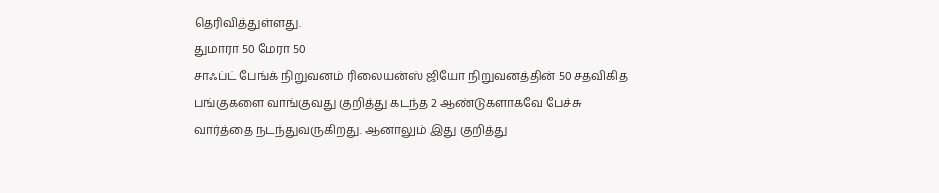தெரிவித்துள்ளது.
துமாரா 50 மேரா 50
சாஃப்ட் பேங்க் நிறுவனம் ரிலையன்ஸ் ஜியோ நிறுவனத்தின் 50 சதவிகித பங்குகளை வாங்குவது குறித்து கடந்த 2 ஆண்டுகளாகவே பேச்சு வார்த்தை நடந்துவருகிறது. ஆனாலும் இது குறித்து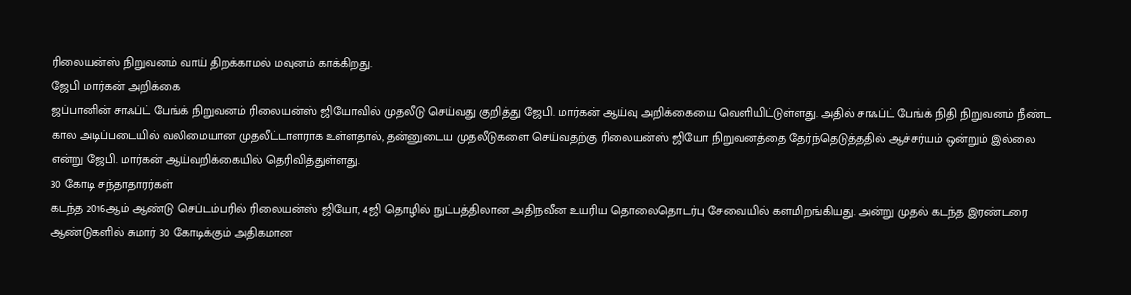ரிலையன்ஸ் நிறுவனம் வாய் திறக்காமல் மவுனம் காக்கிறது.
ஜேபி மார்கன் அறிக்கை
ஜப்பானின் சாஃப்ட் பேங்க் நிறுவனம் ரிலையன்ஸ் ஜியோவில் முதலீடு செய்வது குறித்து ஜேபி. மார்கன் ஆய்வு அறிக்கையை வெளியிட்டுள்ளது. அதில் சாஃப்ட் பேங்க் நிதி நிறுவனம் நீண்ட கால அடிப்படையில் வலிமையான முதலீட்டாளராக உள்ளதால், தன்னுடைய முதலீடுகளை செய்வதற்கு ரிலையன்ஸ் ஜியோ நிறுவனத்தை தேர்ந்தெடுத்ததில் ஆச்சர்யம் ஒன்றும் இல்லை என்று ஜேபி. மார்கன் ஆய்வறிக்கையில் தெரிவித்துள்ளது.
30 கோடி சந்தாதாரர்கள்
கடந்த 2016ஆம் ஆண்டு செப்டம்பரில் ரிலையன்ஸ் ஜியோ, 4ஜி தொழில் நுட்பத்திலான அதிநவீன உயரிய தொலைதொடர்பு சேவையில் களமிறங்கியது. அன்று முதல் கடந்த இரண்டரை ஆண்டுகளில் சுமார் 30 கோடிக்கும் அதிகமான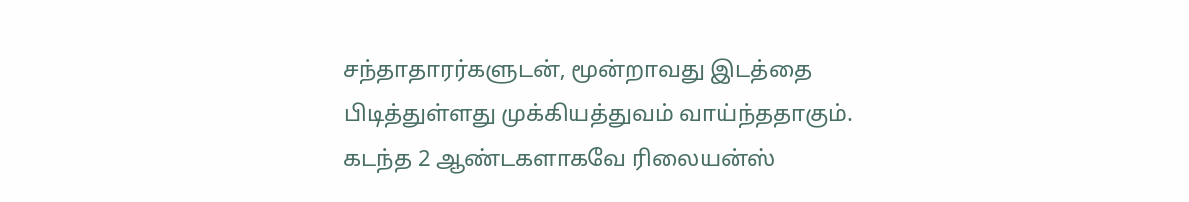சந்தாதாரர்களுடன், மூன்றாவது இடத்தை பிடித்துள்ளது முக்கியத்துவம் வாய்ந்ததாகும். கடந்த 2 ஆண்டகளாகவே ரிலையன்ஸ்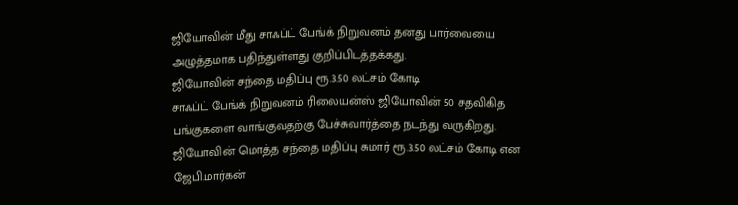ஜியோவின் மீது சாஃப்ட் பேங்க் நிறுவனம் தனது பார்வையை அழுத்தமாக பதிந்துள்ளது குறிப்பிடத்தக்கது.
ஜியோவின் சந்தை மதிப்பு ரூ.3.50 லட்சம் கோடி
சாஃப்ட் பேங்க் நிறுவனம் ரிலையன்ஸ் ஜியோவின் 50 சதவிகித பங்குகளை வாங்குவதற்கு பேச்சுவார்த்தை நடந்து வருகிறது. ஜியோவின் மொத்த சந்தை மதிப்பு சுமார் ரூ.3.50 லட்சம் கோடி என ஜேபி.மார்கன்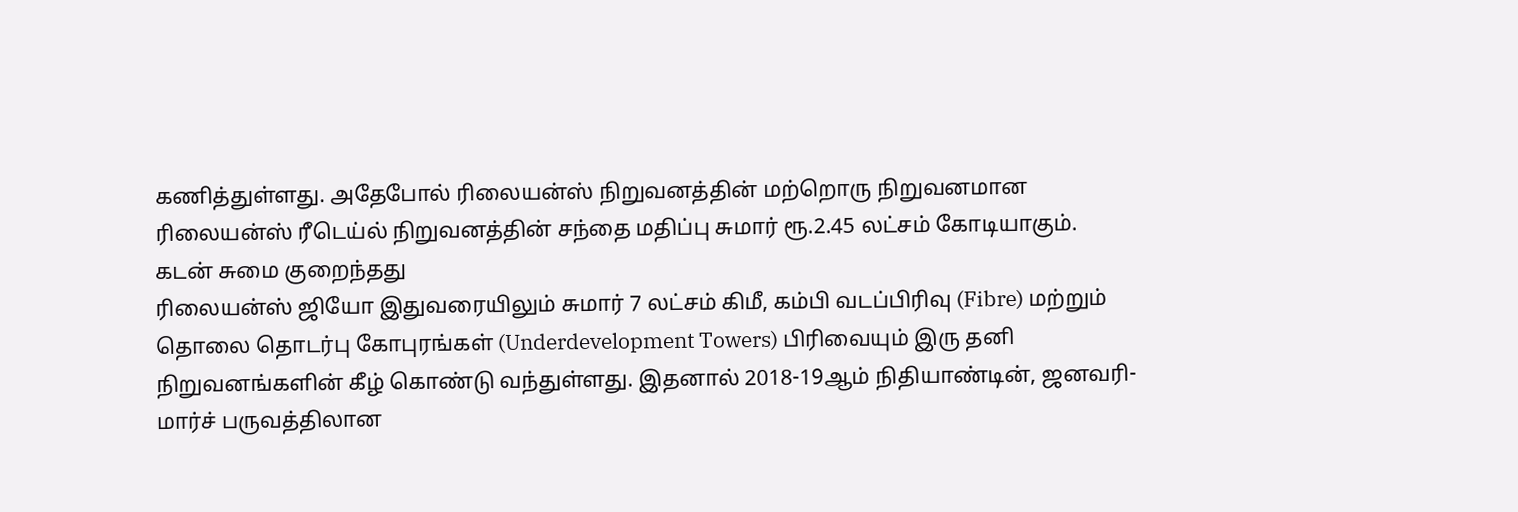கணித்துள்ளது. அதேபோல் ரிலையன்ஸ் நிறுவனத்தின் மற்றொரு நிறுவனமான ரிலையன்ஸ் ரீடெய்ல் நிறுவனத்தின் சந்தை மதிப்பு சுமார் ரூ.2.45 லட்சம் கோடியாகும்.
கடன் சுமை குறைந்தது
ரிலையன்ஸ் ஜியோ இதுவரையிலும் சுமார் 7 லட்சம் கிமீ, கம்பி வடப்பிரிவு (Fibre) மற்றும் தொலை தொடர்பு கோபுரங்கள் (Underdevelopment Towers) பிரிவையும் இரு தனி நிறுவனங்களின் கீழ் கொண்டு வந்துள்ளது. இதனால் 2018-19ஆம் நிதியாண்டின், ஜனவரி-மார்ச் பருவத்திலான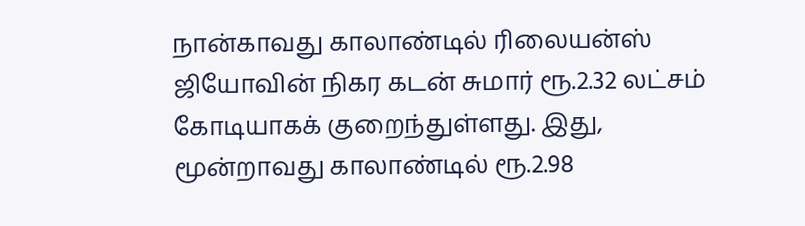நான்காவது காலாண்டில் ரிலையன்ஸ் ஜியோவின் நிகர கடன் சுமார் ரூ.2.32 லட்சம் கோடியாகக் குறைந்துள்ளது. இது, மூன்றாவது காலாண்டில் ரூ.2.98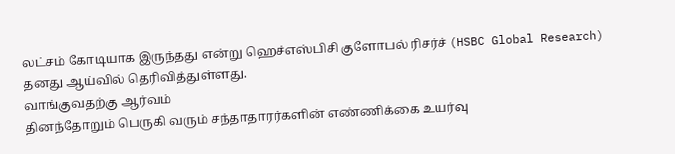லட்சம் கோடியாக இருந்தது என்று ஹெச்எஸ்பிசி குளோபல் ரிசர்ச் (HSBC Global Research) தனது ஆய்வில் தெரிவித்துள்ளது.
வாங்குவதற்கு ஆர்வம்
தினந்தோறும் பெருகி வரும் சந்தாதாரர்களின் எண்ணிக்கை உயர்வு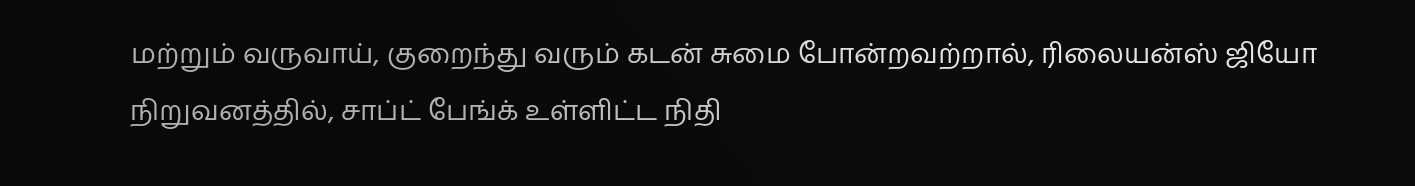மற்றும் வருவாய், குறைந்து வரும் கடன் சுமை போன்றவற்றால், ரிலையன்ஸ் ஜியோ நிறுவனத்தில், சாப்ட் பேங்க் உள்ளிட்ட நிதி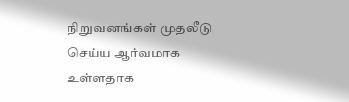நிறுவனங்கள் முதலீடு செய்ய ஆர்வமாக உள்ளதாக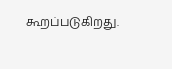கூறப்படுகிறது.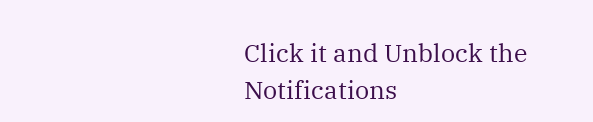Click it and Unblock the Notifications